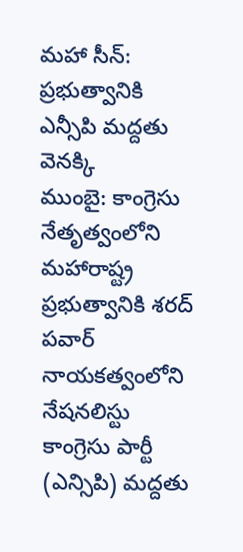మహా సీన్: ప్రభుత్వానికి ఎన్సీపి మద్దతు వెనక్కి
ముంబై: కాంగ్రెసు నేతృత్వంలోని మహారాష్ట్ర ప్రభుత్వానికి శరద్ పవార్ నాయకత్వంలోని నేషనలిస్టు కాంగ్రెసు పార్టీ (ఎన్సిపి) మద్దతు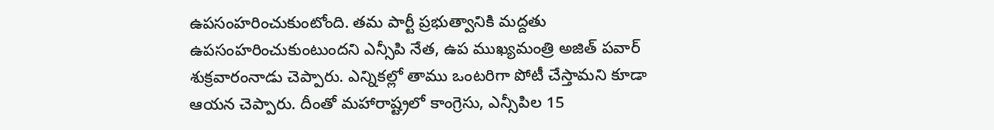ఉపసంహరించుకుంటోంది. తమ పార్టీ ప్రభుత్వానికి మద్దతు ఉపసంహరించుకుంటుందని ఎన్సీపి నేత, ఉప ముఖ్యమంత్రి అజిత్ పవార్ శుక్రవారంనాడు చెప్పారు. ఎన్నికల్లో తాము ఒంటరిగా పోటీ చేస్తామని కూడా ఆయన చెప్పారు. దీంతో మహారాష్ట్రలో కాంగ్రెసు, ఎన్సీపిల 15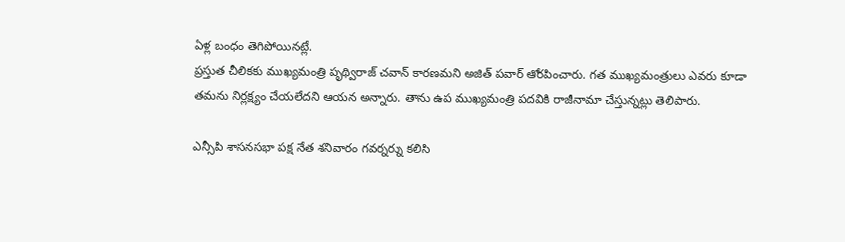ఏళ్ల బంధం తెగిపోయినట్లే.
ప్రస్తుత చీలికకు ముఖ్యమంత్రి పృథ్విరాజ్ చవాన్ కారణమని అజిత్ పవార్ ఆోరపించారు. గత ముఖ్యమంత్రులు ఎవరు కూడా తమను నిర్లక్ష్యం చేయలేదని ఆయన అన్నారు. తాను ఉప ముఖ్యమంత్రి పదవికి రాజీనామా చేస్తున్నట్లు తెలిపారు.

ఎన్సీపి శాసనసభా పక్ష నేత శనివారం గవర్నర్ను కలిసి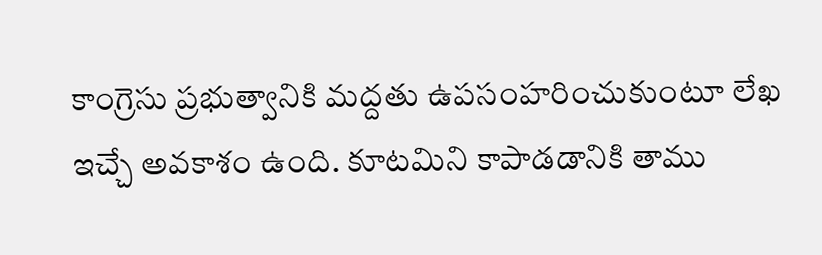కాంగ్రెసు ప్రభుత్వానికి మద్దతు ఉపసంహరించుకుంటూ లేఖ ఇచ్చే అవకాశం ఉంది. కూటమిని కాపాడడానికి తాము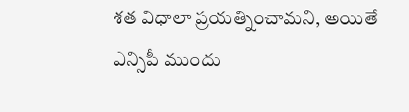శత విధాలా ప్రయత్నించామని, అయితే ఎన్సిపీ ముందు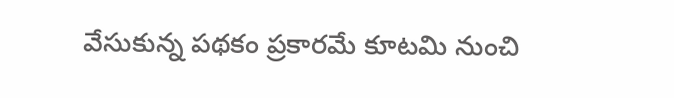వేసుకున్న పథకం ప్రకారమే కూటమి నుంచి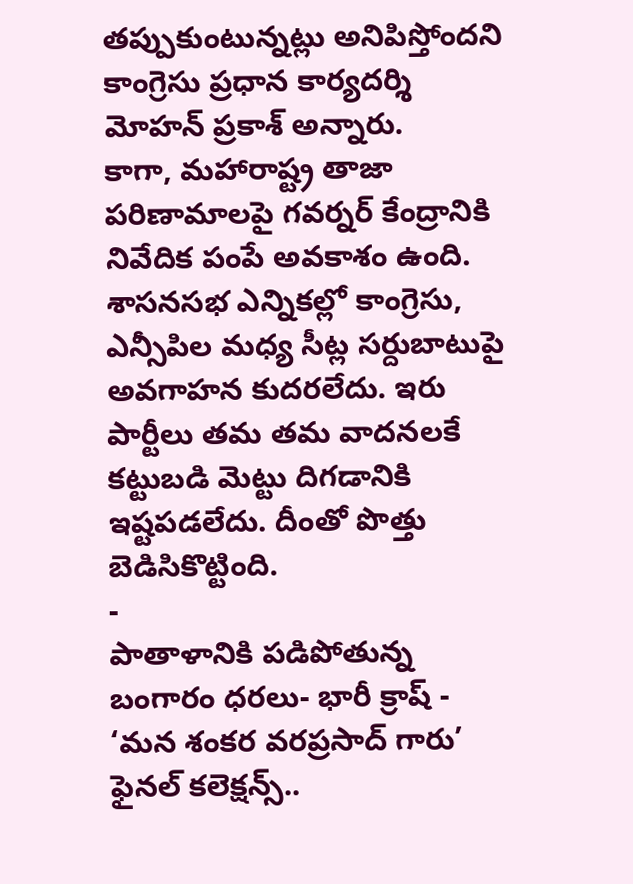తప్పుకుంటున్నట్లు అనిపిస్తోందని కాంగ్రెసు ప్రధాన కార్యదర్శి మోహన్ ప్రకాశ్ అన్నారు.
కాగా, మహారాష్ట్ర తాజా పరిణామాలపై గవర్నర్ కేంద్రానికి నివేదిక పంపే అవకాశం ఉంది. శాసనసభ ఎన్నికల్లో కాంగ్రెసు, ఎన్సీపిల మధ్య సీట్ల సర్దుబాటుపై అవగాహన కుదరలేదు. ఇరు పార్టీలు తమ తమ వాదనలకే కట్టుబడి మెట్టు దిగడానికి ఇష్టపడలేదు. దీంతో పొత్తు బెడిసికొట్టింది.
-
పాతాళానికి పడిపోతున్న బంగారం ధరలు- భారీ క్రాష్ -
‘మన శంకర వరప్రసాద్ గారు’ ఫైనల్ కలెక్షన్స్..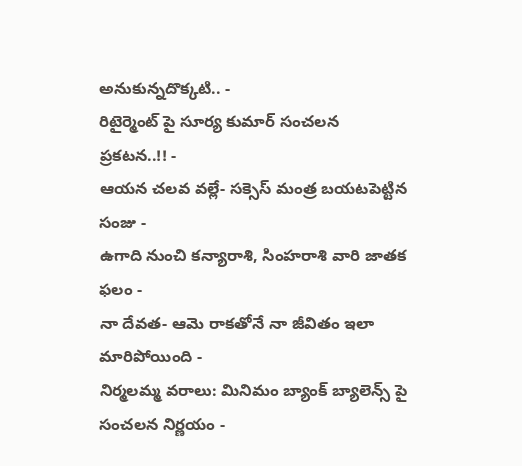అనుకున్నదొక్కటి.. -
రిటైర్మెంట్ పై సూర్య కుమార్ సంచలన ప్రకటన..!! -
ఆయన చలవ వల్లే- సక్సెస్ మంత్ర బయటపెట్టిన సంజు -
ఉగాది నుంచి కన్యారాశి, సింహరాశి వారి జాతక ఫలం -
నా దేవత- ఆమె రాకతోనే నా జీవితం ఇలా మారిపోయింది -
నిర్మలమ్మ వరాలు: మినిమం బ్యాంక్ బ్యాలెన్స్ పై సంచలన నిర్ణయం -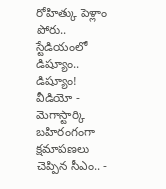రోహిత్కు పెళ్లాం పోరు.. స్టేడియంలో డిష్యూం.. డిష్యూం! వీడియో -
మెగాస్టార్కి బహిరంగంగా క్షమాపణలు చెప్పిన సీఎం.. -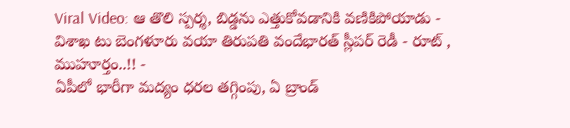Viral Video: ఆ తొలి స్పర్శ, బిడ్డను ఎత్తుకోవడానికి వణికిపోయాడు -
విశాఖ టు బెంగళూరు వయా తిరుపతి వందేభారత్ స్లీపర్ రెడీ - రూట్ , ముహూర్తం..!! -
ఏపీలో భారీగా మద్యం ధరల తగ్గింపు, ఏ బ్రాండ్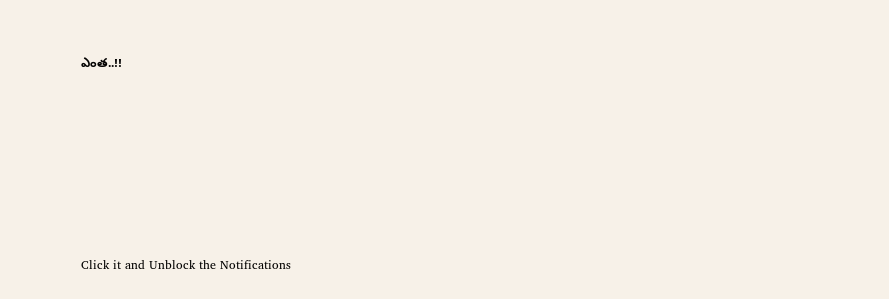ఎంత..!!












Click it and Unblock the Notifications